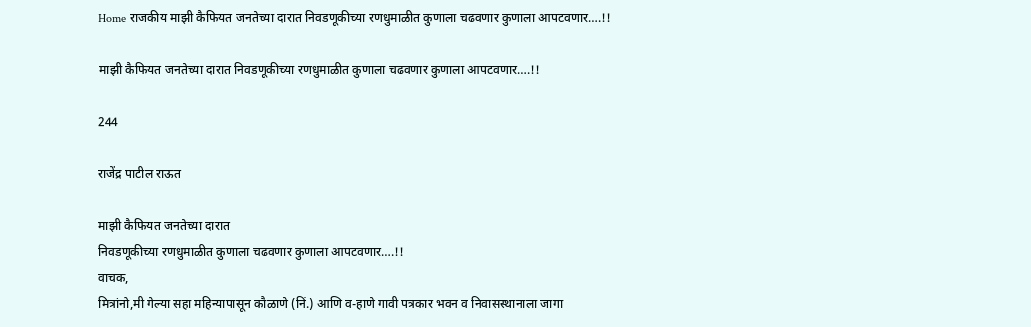Home राजकीय माझी कैफियत जनतेच्या दारात निवडणूकीच्या रणधुमाळीत कुणाला चढवणार कुणाला आपटवणार….!!

माझी कैफियत जनतेच्या दारात निवडणूकीच्या रणधुमाळीत कुणाला चढवणार कुणाला आपटवणार….!!

244

राजेंद्र पाटील राऊत

माझी कैफियत जनतेच्या दारात
निवडणूकीच्या रणधुमाळीत कुणाला चढवणार कुणाला आपटवणार….!!
वाचक,
मित्रांनो,मी गेल्या सहा महिन्यापासून कौळाणे (निं.) आणि व-हाणे गावी पत्रकार भवन व निवासस्थानाला जागा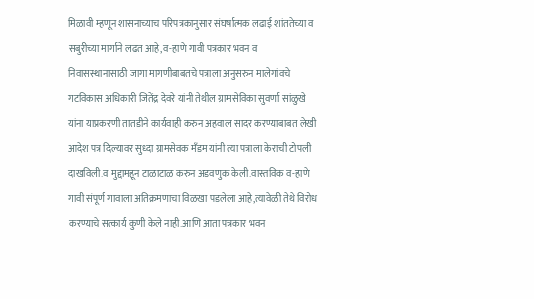मिळावी म्हणून शासनाच्याच परिपत्रकानुसार संघर्षात्मक लढाई शांततेच्या व सबुरीच्या मार्गाने लढत आहे,व-हाणे गावी पत्रकार भवन व निवासस्थानासाठी जागा मागणीबाबतचे पत्राला अनुसरुन मालेगांवचे गटविकास अधिकारी जितेंद्र देवरे यांनी तेथील ग्रामसेविका सुवर्णा सांळुखे यांना याप्रकरणी तातडीने कार्यवाही करुन अहवाल सादर करण्याबाबत लेखी आदेश पत्र दिल्यावर सुध्दा ग्रामसेवक मँडम यांनी त्या पत्राला केराची टोपली दाखविली.व मुद्दामहून टाळाटाळ करुन अडवणुक केली.वास्तविक व-हाणे गावी संपूर्ण गावाला अतिक्रमणाचा विळखा पडलेला आहे,त्यावेळी तेथे विरोध करण्याचे सत्कार्य कुणी केले नाही.आणि आता पत्रकार भवन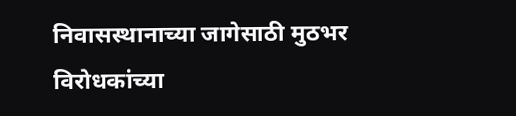निवासस्थानाच्या जागेसाठी मुठभर विरोधकांच्या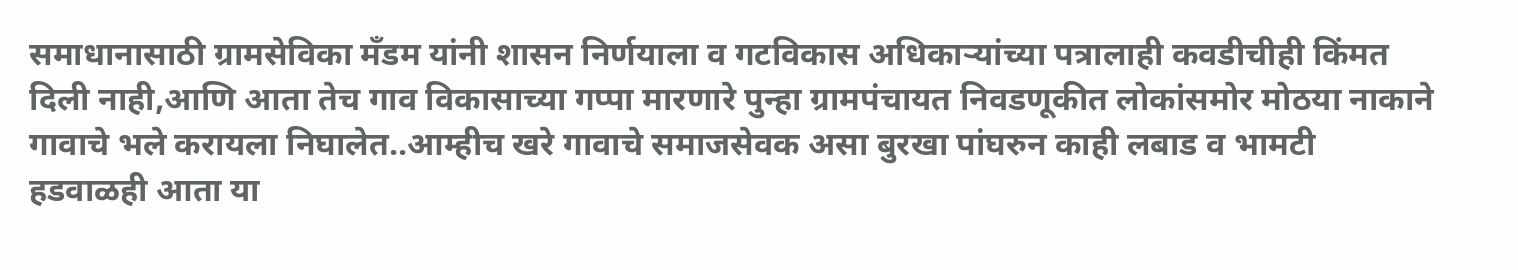समाधानासाठी ग्रामसेविका मँडम यांनी शासन निर्णयाला व गटविकास अधिकाऱ्यांच्या पत्रालाही कवडीचीही किंमत दिली नाही,आणि आता तेच गाव विकासाच्या गप्पा मारणारे पुन्हा ग्रामपंचायत निवडणूकीत लोकांसमोर मोठया नाकाने गावाचे भले करायला निघालेत..आम्हीच खरे गावाचे समाजसेवक असा बुरखा पांघरुन काही लबाड व भामटी हडवाळही आता या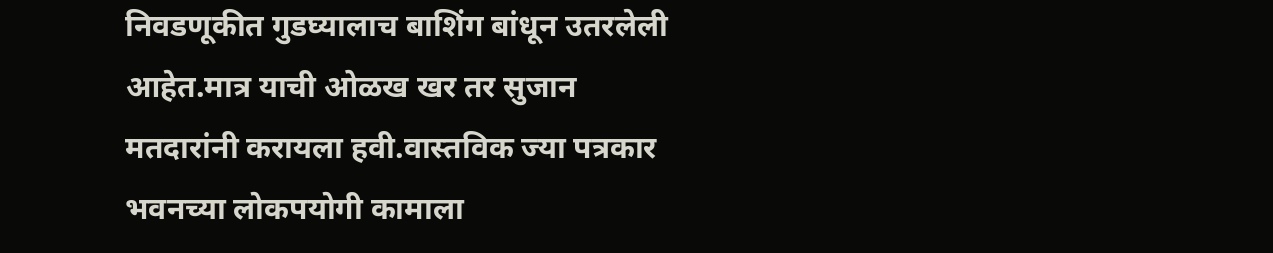निवडणूकीत गुडघ्यालाच बाशिंग बांधून उतरलेली आहेत.मात्र याची ओळख खर तर सुजान मतदारांनी करायला हवी.वास्तविक ज्या पत्रकार भवनच्या लोकपयोगी कामाला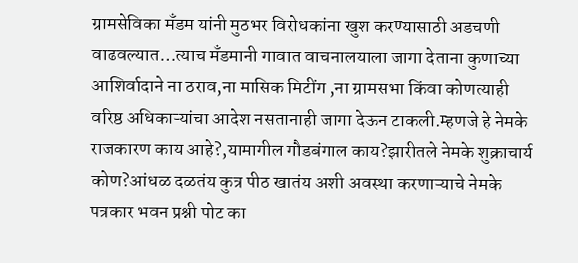ग्रामसेविका मँडम यांनी मुठभर विरोधकांना खुश करण्यासाठी अडचणी वाढवल्यात…त्याच मँडमानी गावात वाचनालयाला जागा देताना कुणाच्या आशिर्वादाने ना ठराव,ना मासिक मिटींग ,ना ग्रामसभा किंवा कोणत्याही वरिष्ठ अधिकाऱ्यांचा आदेश नसतानाही जागा देऊन टाकली.म्हणजे हे नेमके राजकारण काय आहे?,यामागील गौडबंगाल काय?झारीतले नेमके शुक्राचार्य कोण?आंधळ दळतंय कुत्र पीठ खातंय अशी अवस्था करणाऱ्याचे नेमके पत्रकार भवन प्रश्नी पोट का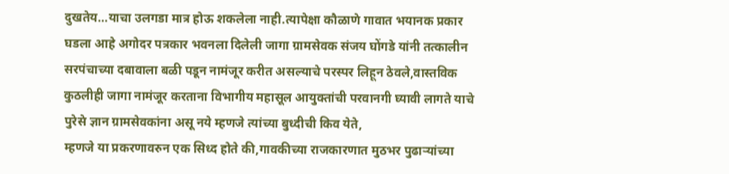दुखतेय…याचा उलगडा मात्र होऊ शकलेला नाही.त्यापेक्षा कौळाणे गावात भयानक प्रकार घडला आहे अगोदर पत्रकार भवनला दिलेली जागा ग्रामसेवक संजय घोंगडे यांनी तत्कालीन सरपंचाच्या दबावाला बळी पडून नामंजूर करीत असल्याचे परस्पर लिहून ठेवले,वास्तविक कुठलीही जागा नामंजूर करताना विभागीय महासूल आयुक्तांची परवानगी घ्यावी लागते याचे पुरेसे ज्ञान ग्रामसेवकांना असू नये म्हणजे त्यांच्या बुध्दीची किव येते,
म्हणजे या प्रकरणावरुन एक सिध्द होते की,गावकीच्या राजकारणात मुठभर पुढाऱ्यांच्या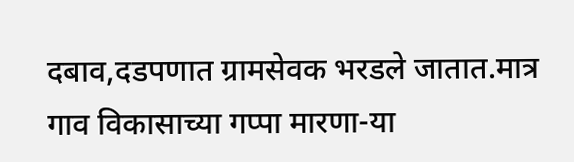दबाव,दडपणात ग्रामसेवक भरडले जातात.मात्र गाव विकासाच्या गप्पा मारणा-या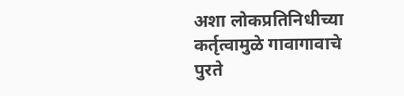अशा लोकप्रतिनिधीच्या कर्तृत्वामुळे गावागावाचे पुरते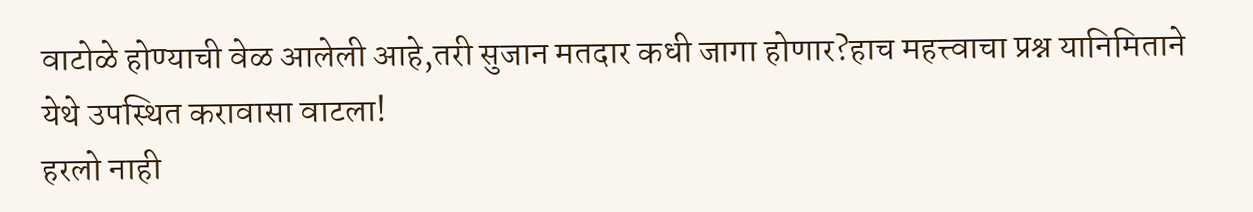वाटोळे होण्याची वेळ आलेली आहे,तरी सुजान मतदार कधी जागा होणार?हाच महत्त्वाचा प्रश्न यानिमिताने येथे उपस्थित करावासा वाटला!
हरलो नाही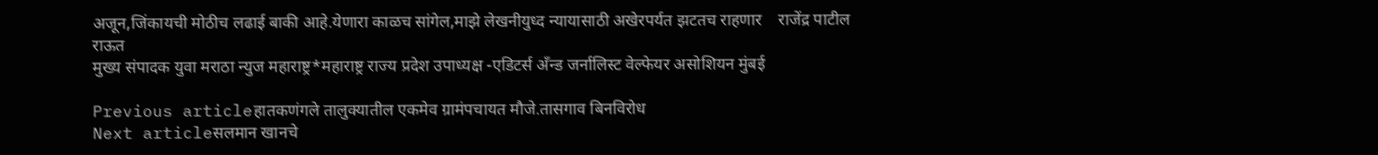अजून,जिंकायची मोठीच लढाई बाकी आहे.येणारा काळच सांगेल,माझे लेखनीयुध्द न्यायासाठी अखेरपर्यत झटतच राहणार    राजेंद्र पाटील राऊत
मुख्य संपादक युवा मराठा न्युज महाराष्ट्र*महाराष्ट्र राज्य प्रदेश उपाध्यक्ष -एडिटर्स अँन्ड जर्नालिस्ट वेल्फेयर असोशियन मुंबई

Previous articleहातकणंगले तालुक्यातील एकमेव ग्रामंपचायत मौजे.तासगाव बिनविरोध
Next articleसलमान खानचे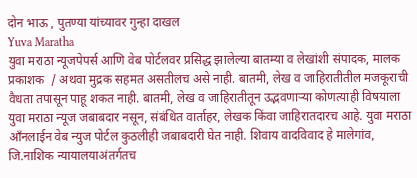दोन भाऊ , पुतण्या यांच्यावर गुन्हा दाखल
Yuva Maratha
युवा मराठा न्यूजपेपर्स आणि वेब पोर्टलवर प्रसिद्ध झालेल्या बातम्या व लेखांशी संपादक, मालक प्रकाशक  / अथवा मुद्रक सहमत असतीलच असे नाही. बातमी, लेख व जाहिरातीतील मजकूराची वैधता तपासून पाहू शकत नाही. बातमी, लेख व जाहिरातीतून उद्भवणाऱ्या कोणत्याही विषयाला युवा मराठा न्यूज जबाबदार नसून, संबंधित वार्ताहर, लेखक किंवा जाहिरातदारच आहे. युवा मराठा आँनलाईन वेब न्युज पोर्टल कुठलीही जबाबदारी घेत नाही. शिवाय वादविवाद हे मालेगांव, जि.नाशिक न्यायालयाअंतर्गतच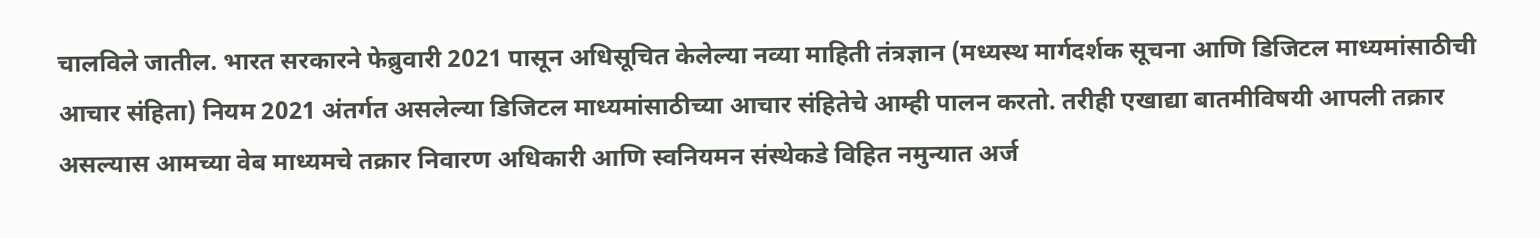चालविले जातील. भारत सरकारने फेब्रुवारी 2021 पासून अधिसूचित केलेल्या नव्या माहिती तंत्रज्ञान (मध्यस्थ मार्गदर्शक सूचना आणि डिजिटल माध्यमांसाठीची आचार संहिता) नियम 2021 अंतर्गत असलेल्या डिजिटल माध्यमांसाठीच्या आचार संहितेचे आम्ही पालन करतो. तरीही एखाद्या बातमीविषयी आपली तक्रार असल्यास आमच्या वेब माध्यमचे तक्रार निवारण अधिकारी आणि स्वनियमन संस्थेकडे विहित नमुन्यात अर्ज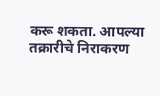करू शकता. आपल्या तक्रारीचे निराकरण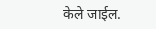केले जाईल.